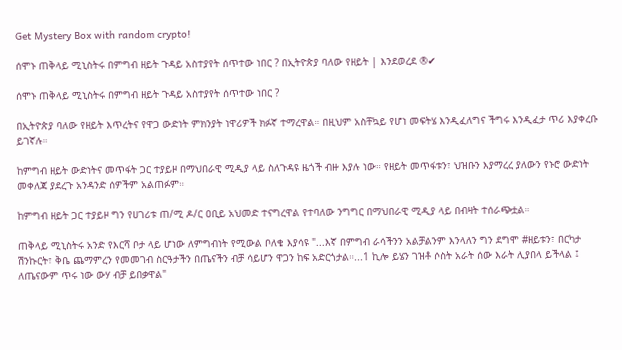Get Mystery Box with random crypto!

ሰሞኑ ጠቅላይ ሚኒስትሩ በምግብ ዘይት ጉዳይ አስተያየት ሰጥተው ነበር ? በኢትዮጵያ ባለው የዘይት | እንደወረደ ®✔

ሰሞኑ ጠቅላይ ሚኒስትሩ በምግብ ዘይት ጉዳይ አስተያየት ሰጥተው ነበር ?

በኢትዮጵያ ባለው የዘይት እጥረትና የዋጋ ውድነት ምክንያት ነዋሪዎች ክፉኛ ተማረዋል። በዚህም አስቸኳይ የሆነ መፍትሄ እንዲፈለግና ችግሩ እንዲፈታ ጥሪ እያቀረቡ ይገኛሉ።

ከምግብ ዘይት ውድነትና መጥፋት ጋር ተያይዞ በማህበራዊ ሚዲያ ላይ ስለጉዳዩ ዜጎች ብዙ እያሉ ነው። የዘይት መጥፋቱን፣ ህዝቡን እያማረረ ያለውን የኑሮ ውድነት መቀለጃ ያደረጉ አንዳንድ ሰዎችም አልጠፉም።

ከምግብ ዘይት ጋር ተያይዞ ግን የሀገሪቱ ጠ/ሚ ዶ/ር ዐቢይ አህመድ ተናግረዋል የተባለው ንግግር በማህበራዊ ሚዲያ ላይ በብዛት ተሰራጭቷል።

ጠቅላይ ሚኒስትሩ አንድ የእርሻ ቦታ ላይ ሆነው ለምግብነት የሚውል ቦለቄ እያሳዩ "...እኛ በምግብ ራሳችንን አልቻልንም እንላለን ግን ደግሞ #ዘይቱን፣ በርካታ ሽንኩርት፣ ቅቤ ጨማምረን የመመገብ ስርዓታችን በጤናችን ብቻ ሳይሆን ዋጋን ከፍ አድርጎታል።...1 ኪሎ ይሄን ገዝቶ ሶስት አራት ሰው እራት ሊያበላ ይችላል ፤ ለጤናውም ጥሩ ነው ውሃ ብቻ ይበቃዋል"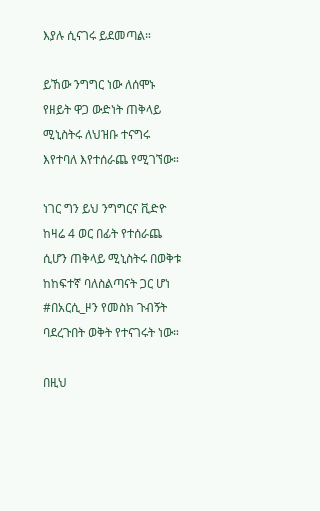እያሉ ሲናገሩ ይደመጣል።

ይኸው ንግግር ነው ለሰሞኑ የዘይት ዋጋ ውድነት ጠቅላይ ሚኒስትሩ ለህዝቡ ተናግሩ እየተባለ እየተሰራጨ የሚገኘው።

ነገር ግን ይህ ንግግርና ቪድዮ ከዛሬ 4 ወር በፊት የተሰራጨ ሲሆን ጠቅላይ ሚኒስትሩ በወቅቱ ከከፍተኛ ባለስልጣናት ጋር ሆነ #በአርሲ_ዞን የመስክ ጉብኝት ባደረጉበት ወቅት የተናገሩት ነው።

በዚህ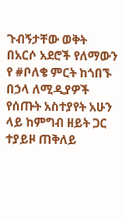ጉብኝታቸው ወቅት በአርሶ አደሮች የለማውን የ #ቦለቄ ምርት ከጎበኙ በኃላ ለሚዲያዎች የሰጡት አስተያየት አሁን ላይ ከምግብ ዘይት ጋር ተያይዞ ጠቅለይ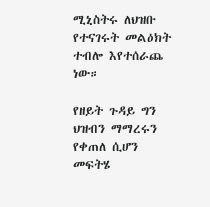ሚኒስትሩ ለህዝቡ የተናገሩት መልዕክት ተብሎ እየተሰራጨ ነው።

የዘይት ጉዳይ ግን ህዝብን ማማረሩን የቀጠለ ሲሆን መፍትሄ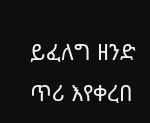ይፈለግ ዘንድ ጥሪ እየቀረበ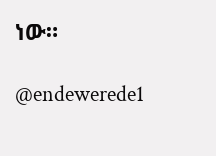ነው።

@endewerede1